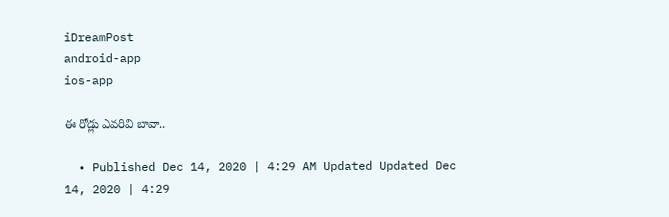iDreamPost
android-app
ios-app

ఈ రోడ్లు ఎవరివి బావా..

  • Published Dec 14, 2020 | 4:29 AM Updated Updated Dec 14, 2020 | 4:29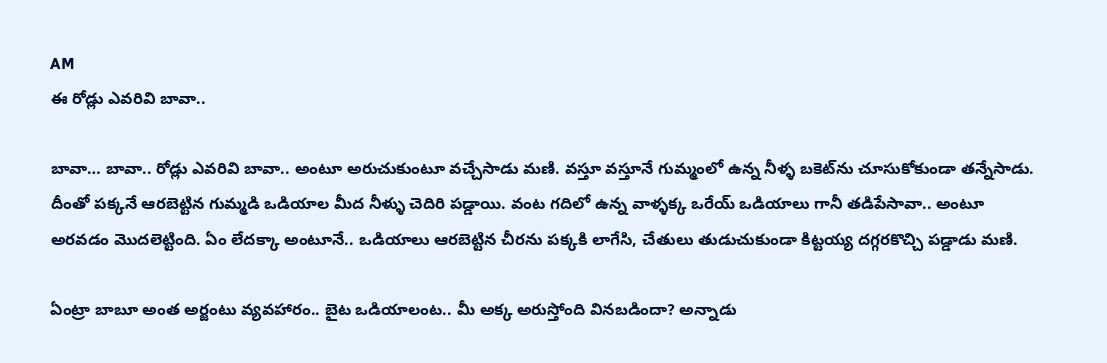AM
ఈ రోడ్లు ఎవరివి బావా..

బావా… బావా.. రోడ్లు ఎవరివి బావా.. అంటూ అరుచుకుంటూ వచ్చేసాడు మణి. వస్తూ వస్తూనే గుమ్మంలో ఉన్న నీళ్ళ బకెట్‌ను చూసుకోకుండా తన్నేసాడు. దీంతో పక్కనే ఆరబెట్టిన గుమ్మడి ఒడియాల మీద నీళ్ళు చెదిరి పడ్డాయి. వంట గదిలో ఉన్న వాళ్ళక్క ఒరేయ్‌ ఒడియాలు గానీ తడిపేసావా.. అంటూ అరవడం మొదలెట్టింది. ఏం లేదక్కా అంటూనే.. ఒడియాలు ఆరబెట్టిన చీరను పక్కకి లాగేసి, చేతులు తుడుచుకుండా కిట్టయ్య దగ్గరకొచ్చి పడ్డాడు మణి.

ఏంట్రా బాబూ అంత అర్జంటు వ్యవహారం.. బైట ఒడియాలంట.. మీ అక్క అరుస్తోంది వినబడిందా? అన్నాడు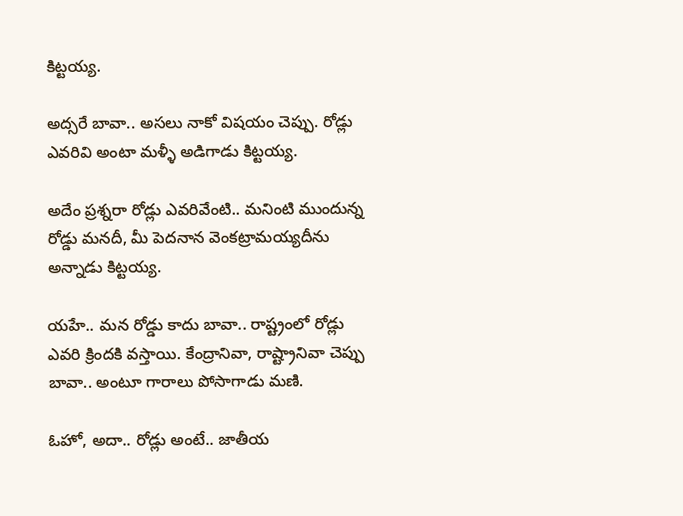కిట్టయ్య.

అద్సరే బావా.. అసలు నాకో విషయం చెప్పు. రోడ్లు ఎవరివి అంటా మళ్ళీ అడిగాడు కిట్టయ్య.

అదేం ప్రశ్నరా రోడ్లు ఎవరివేంటి.. మనింటి ముందున్న రోడ్డు మనదీ, మీ పెదనాన వెంకట్రామయ్యదీను అన్నాడు కిట్టయ్య.

యహే.. మన రోడ్డు కాదు బావా.. రాష్ట్రంలో రోడ్లు ఎవరి క్రిందకి వస్తాయి. కేంద్రానివా, రాష్ట్రానివా చెప్పు బావా.. అంటూ గారాలు పోసాగాడు మణి.

ఓహో, అదా.. రోడ్లు అంటే.. జాతీయ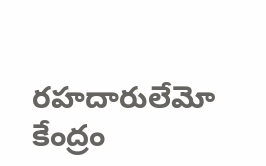రహదారులేమో కేంద్రం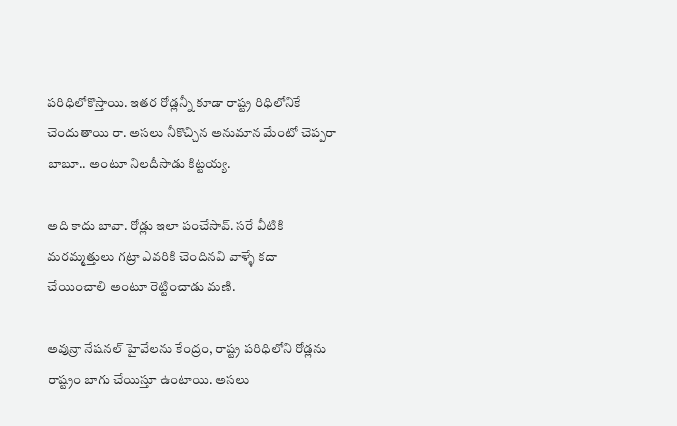పరిధిలోకొస్తాయి. ఇతర రోడ్లన్నీ కూడా రాష్ట్ర రిధిలోనికే చెందుతాయి రా. అసలు నీకొచ్చిన అనుమాన మేంటో చెప్పరా బాబూ.. అంటూ నిలదీసాడు కిట్టయ్య.

అది కాదు బావా. రోడ్లు ఇలా పంచేసావ్‌. సరే వీటికి మరమ్మత్తులు గట్రా ఎవరికి చెందినవి వాళ్ళే కదా చేయించాలి అంటూ రెట్టించాడు మణి.

అవున్రా నేషనల్‌ హైవేలను కేంద్రం, రాష్ట్ర పరిధిలోని రోడ్లను రాష్ట్రం బాగు చేయిస్తూ ఉంటాయి. అసలు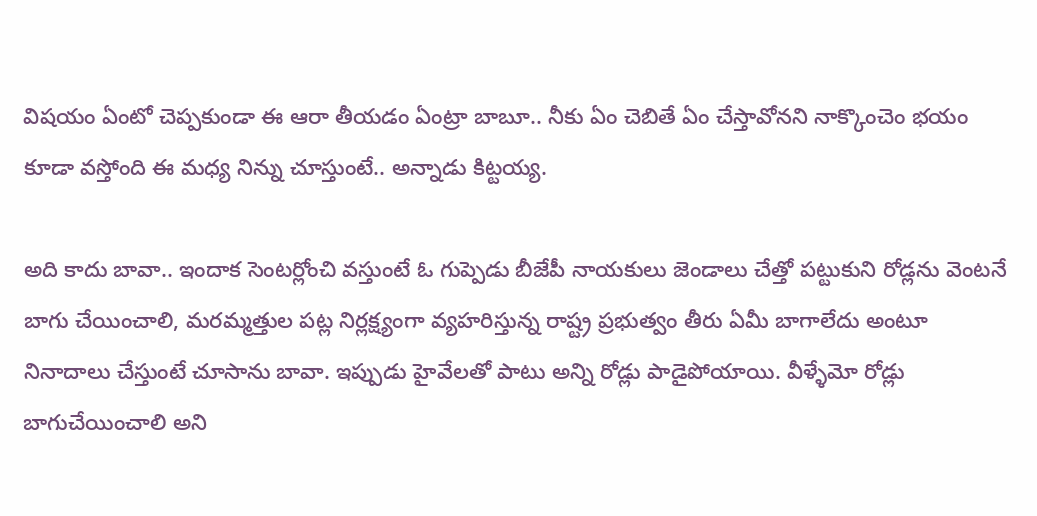విషయం ఏంటో చెప్పకుండా ఈ ఆరా తీయడం ఏంట్రా బాబూ.. నీకు ఏం చెబితే ఏం చేస్తావోనని నాక్కొంచెం భయం కూడా వస్తోంది ఈ మధ్య నిన్ను చూస్తుంటే.. అన్నాడు కిట్టయ్య.

అది కాదు బావా.. ఇందాక సెంటర్లోంచి వస్తుంటే ఓ గుప్పెడు బీజేపీ నాయకులు జెండాలు చేత్తో పట్టుకుని రోడ్లను వెంటనే బాగు చేయించాలి, మరమ్మత్తుల పట్ల నిర్లక్ష్యంగా వ్యహరిస్తున్న రాష్ట్ర ప్రభుత్వం తీరు ఏమీ బాగాలేదు అంటూ నినాదాలు చేస్తుంటే చూసాను బావా. ఇప్పుడు హైవేలతో పాటు అన్ని రోడ్లు పాడైపోయాయి. వీళ్ళేమో రోడ్లు బాగుచేయించాలి అని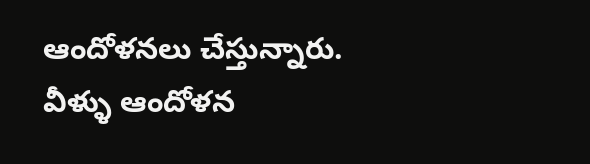ఆందోళనలు చేస్తున్నారు. వీళ్ళు ఆందోళన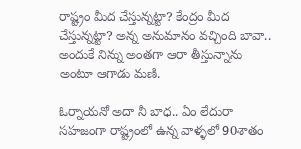రాష్ట్రం మీద చేస్తున్నట్టా? కేంద్రం మీద చేస్తున్నట్టా? అన్న అనుమానం వచ్చింది బావా.. అందుకే నిన్ను అంతగా ఆరా తీస్తున్నాను అంటూ ఆగాడు మణి.

ఓర్నాయనో అదా నీ బాధ.. ఏం లేదురా సహజంగా రాష్ట్రంలో ఉన్న వాళ్ళలో 90శాతం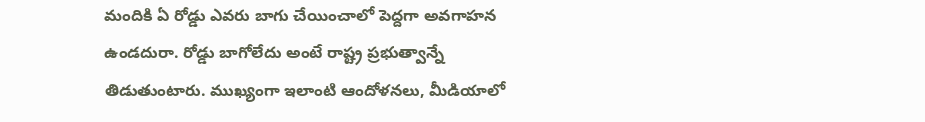మందికి ఏ రోడ్డు ఎవరు బాగు చేయించాలో పెద్దగా అవగాహన ఉండదురా. రోడ్డు బాగోలేదు అంటే రాష్ట్ర ప్రభుత్వాన్నే తిడుతుంటారు. ముఖ్యంగా ఇలాంటి ఆందోళనలు, మీడియాలో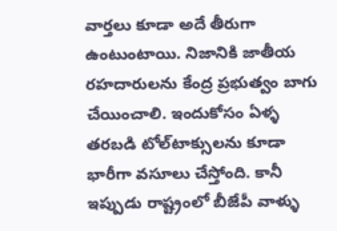వార్తలు కూడా అదే తీరుగా ఉంటుంటాయి. నిజానికి జాతీయ రహదారులను కేంద్ర ప్రభుత్వం బాగు చేయించాలి. ఇందుకోసం ఏళ్ళ తరబడి టోల్‌టాక్సులను కూడా భారీగా వసూలు చేస్తోంది. కానీ ఇప్పుడు రాష్ట్రంలో బీజేపీ వాళ్ళు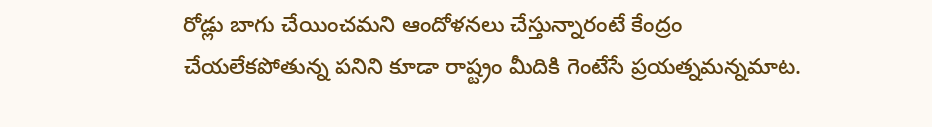రోడ్లు బాగు చేయించమని ఆందోళనలు చేస్తున్నారంటే కేంద్రం చేయలేకపోతున్న పనిని కూడా రాష్ట్రం మీదికి గెంటేసే ప్రయత్నమన్నమాట.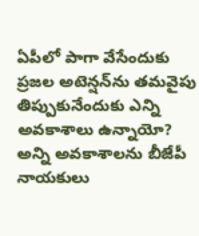ఏపీలో పాగా వేసేందుకు ప్రజల అటెన్షన్‌ను తమవైపు తిప్పుకునేందుకు ఎన్ని అవకాశాలు ఉన్నాయో? అన్ని అవకాశాలను బీజేపీ నాయకులు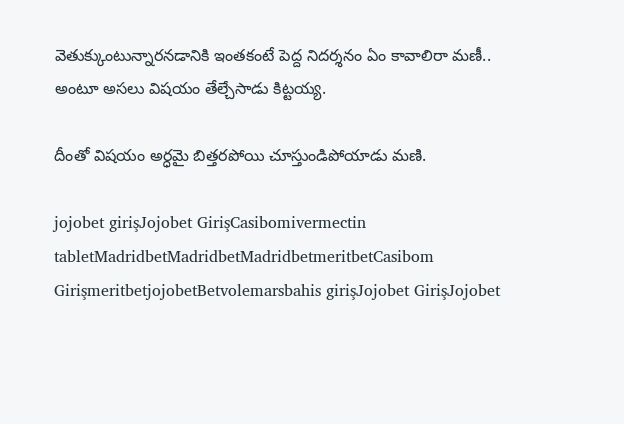వెతుక్కుంటున్నారనడానికి ఇంతకంటే పెద్ద నిదర్శనం ఏం కావాలిరా మణీ.. అంటూ అసలు విషయం తేల్చేసాడు కిట్టయ్య.

దీంతో విషయం అర్ధమై బిత్తరపోయి చూస్తుండిపోయాడు మణి.

jojobet girişJojobet GirişCasibomivermectin tabletMadridbetMadridbetMadridbetmeritbetCasibom GirişmeritbetjojobetBetvolemarsbahis girişJojobet GirişJojobet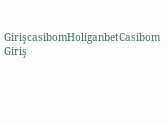GirişcasibomHoliganbetCasibom Giriş